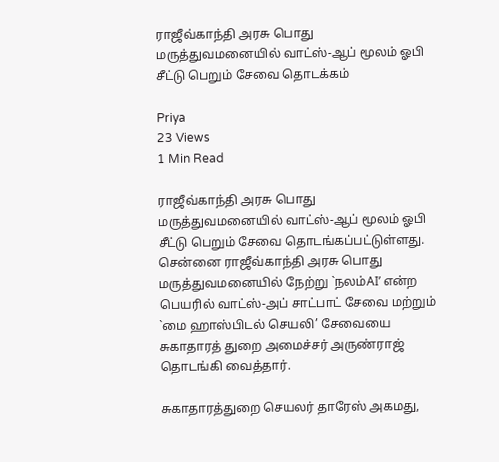ராஜீவ்காந்தி அரசு பொது மருத்துவமனையில் வாட்ஸ்-ஆப் மூலம் ஓபி சீட்டு பெறும் சேவை தொடக்கம்

Priya
23 Views
1 Min Read

ராஜீவ்காந்தி அரசு பொது மருத்துவமனையில் வாட்ஸ்-ஆப் மூலம் ஓபி சீட்டு பெறும் சேவை தொடங்கப்பட்டுள்ளது. சென்னை ராஜீவ்காந்தி அரசு பொது மருத்துவமனையில் நேற்று `நலம்AI’ என்ற பெயரில் வாட்ஸ்-அப் சாட்பாட் சேவை மற்றும் `மை ஹாஸ்பிடல் செயலி’ சேவையை சுகாதாரத் துறை அமைச்சர் அருண்ராஜ் தொடங்கி வைத்தார்.

சுகாதாரத்துறை செயலர் தாரேஸ் அகமது,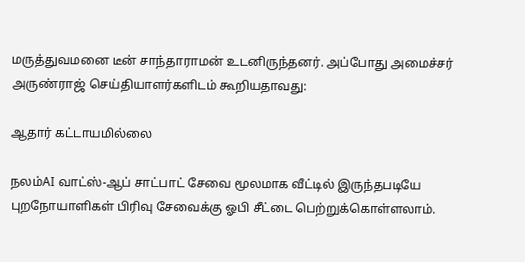மருத்துவமனை டீன் சாந்தாராமன் உடனிருந்தனர். அப்போது அமைச்சர் அருண்ராஜ் செய்தியாளர்களிடம் கூறியதாவது:

ஆதார் கட்டாயமில்லை

நலம்AI வாட்ஸ்-ஆப் சாட்பாட் சேவை மூலமாக வீட்டில் இருந்தபடியே புறநோயாளிகள் பிரிவு சேவைக்கு ஓபி சீட்டை பெற்றுக்கொள்ளலாம்.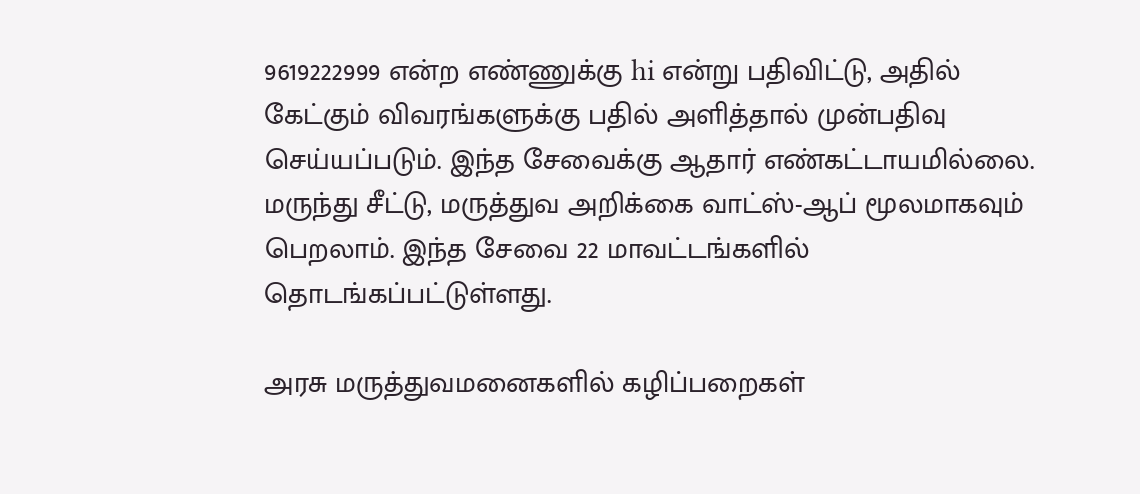9619222999 என்ற எண்ணுக்கு hi என்று பதிவிட்டு, அதில் கேட்கும் விவரங்களுக்கு பதில் அளித்தால் முன்பதிவு செய்யப்படும். இந்த சேவைக்கு ஆதார் எண்கட்டாயமில்லை. மருந்து சீட்டு, மருத்துவ அறிக்கை வாட்ஸ்-ஆப் மூலமாகவும் பெறலாம். இந்த சேவை 22 மாவட்டங்களில் தொடங்கப்பட்டுள்ளது.

அரசு மருத்துவமனைகளில் கழிப்பறைகள்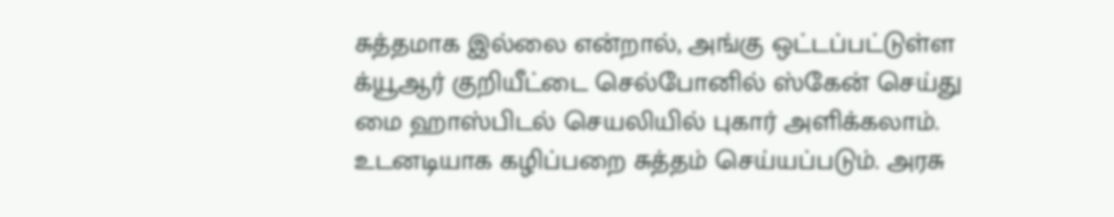சுத்தமாக இல்லை என்றால், அங்கு ஒட்டப்பட்டுள்ள க்யூஆர் குறியீட்டை செல்போனில் ஸ்கேன் செய்து மை ஹாஸ்பிடல் செயலியில் புகார் அளிக்கலாம். உடனடியாக கழிப்பறை சுத்தம் செய்யப்படும். அரசு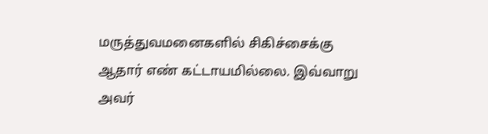மருத்துவமனைகளில் சிகிச்சைக்கு ஆதார் எண் கட்டாயமில்லை. இவ்வாறு அவர்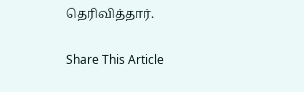தெரிவித்தார்.

Share This Article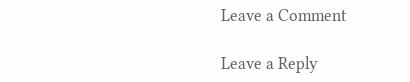Leave a Comment

Leave a Reply